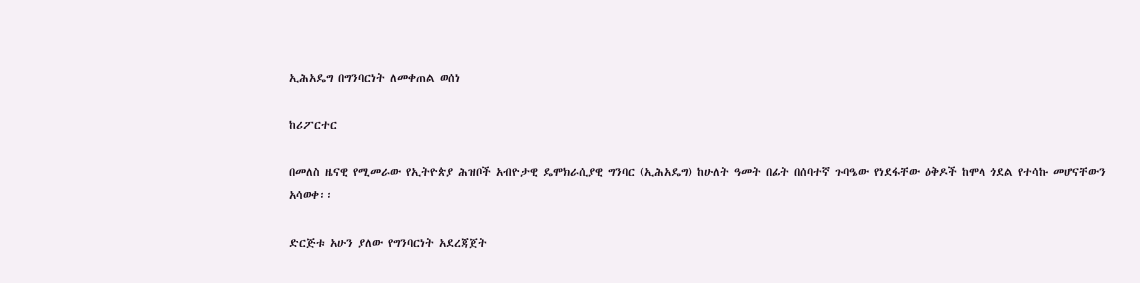ኢሕአዴግ በግንባርነት ለመቀጠል ወሰነ

ከሪፖርተር

በመለስ ዜናዊ የሚመራው የኢትዮጵያ ሕዝቦች አብዮታዊ ዴሞክራሲያዊ ግንባር (ኢሕአዴግ) ከሁለት ዓመት በፊት በሰባተኛ ጉባዔው የነደፋቸው ዕቅዶች ከሞላ ጎደል የተሳኩ መሆናቸውን አሳወቀ፡፡

ድርጅቱ አሁን ያለው የግንባርነት አደረጃጀት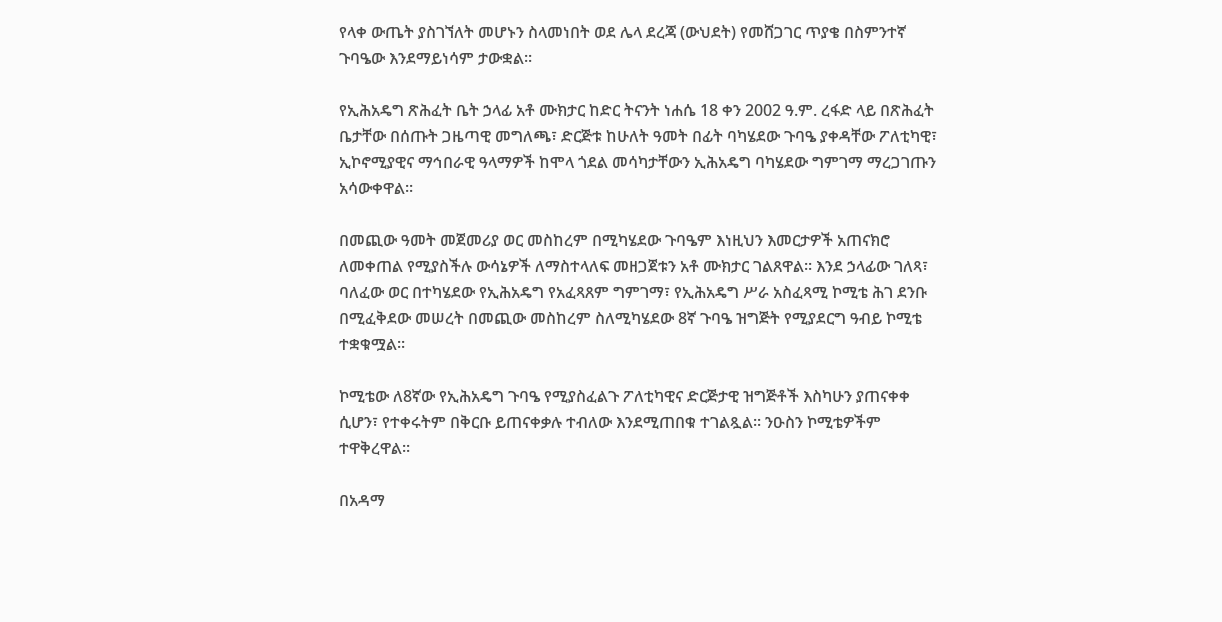የላቀ ውጤት ያስገኘለት መሆኑን ስላመነበት ወደ ሌላ ደረጃ (ውህደት) የመሸጋገር ጥያቄ በስምንተኛ ጉባዔው እንደማይነሳም ታውቋል፡፡

የኢሕአዴግ ጽሕፈት ቤት ኃላፊ አቶ ሙክታር ከድር ትናንት ነሐሴ 18 ቀን 2002 ዓ.ም. ረፋድ ላይ በጽሕፈት ቤታቸው በሰጡት ጋዜጣዊ መግለጫ፣ ድርጅቱ ከሁለት ዓመት በፊት ባካሄደው ጉባዔ ያቀዳቸው ፖለቲካዊ፣ ኢኮኖሚያዊና ማኅበራዊ ዓላማዎች ከሞላ ጎደል መሳካታቸውን ኢሕአዴግ ባካሄደው ግምገማ ማረጋገጡን አሳውቀዋል፡፡

በመጪው ዓመት መጀመሪያ ወር መስከረም በሚካሄደው ጉባዔም እነዚህን እመርታዎች አጠናክሮ ለመቀጠል የሚያስችሉ ውሳኔዎች ለማስተላለፍ መዘጋጀቱን አቶ ሙክታር ገልጸዋል፡፡ እንደ ኃላፊው ገለጻ፣ ባለፈው ወር በተካሄደው የኢሕአዴግ የአፈጻጸም ግምገማ፣ የኢሕአዴግ ሥራ አስፈጻሚ ኮሚቴ ሕገ ደንቡ በሚፈቅደው መሠረት በመጪው መስከረም ስለሚካሄደው 8ኛ ጉባዔ ዝግጅት የሚያደርግ ዓብይ ኮሚቴ ተቋቁሟል፡፡

ኮሚቴው ለ8ኛው የኢሕአዴግ ጉባዔ የሚያስፈልጉ ፖለቲካዊና ድርጅታዊ ዝግጅቶች እስካሁን ያጠናቀቀ ሲሆን፣ የተቀሩትም በቅርቡ ይጠናቀቃሉ ተብለው እንደሚጠበቁ ተገልጿል፡፡ ንዑስን ኮሚቴዎችም ተዋቅረዋል፡፡

በአዳማ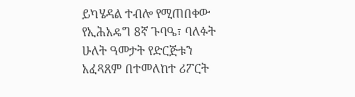ይካሄዳል ተብሎ የሚጠበቀው የኢሕአዴግ 8ኛ ጉባዔ፣ ባለፉት ሁለት ዓመታት የድርጅቱን አፈጻጸም በተመለከተ ሪፖርት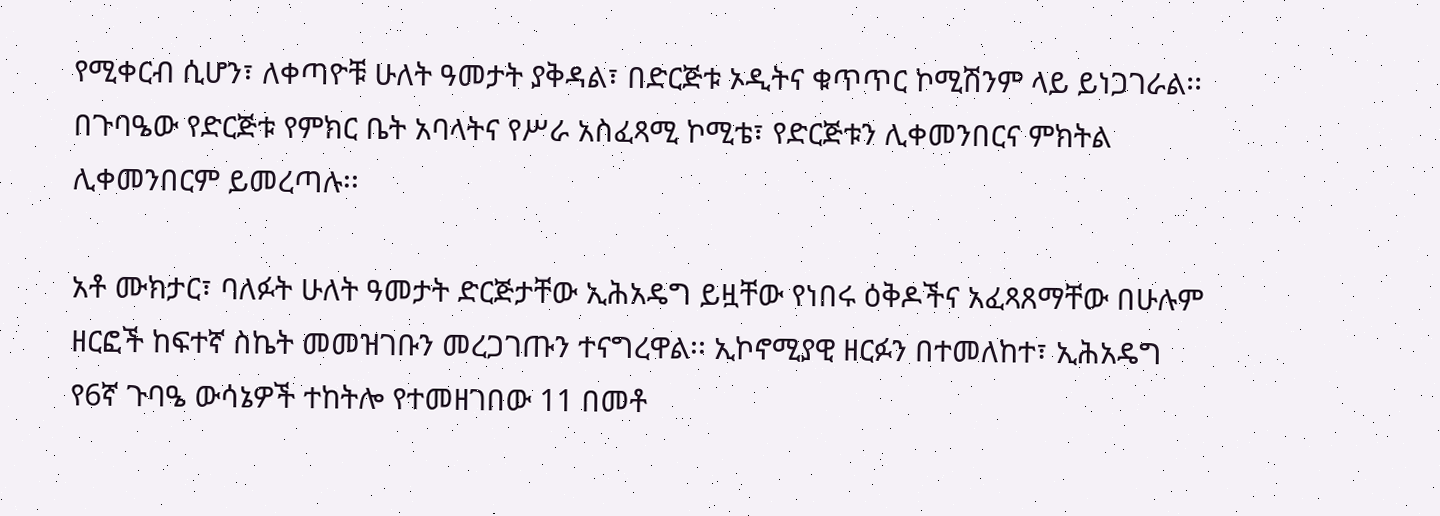የሚቀርብ ሲሆን፣ ለቀጣዮቹ ሁለት ዓመታት ያቅዳል፣ በድርጅቱ ኦዲትና ቁጥጥር ኮሚሽንም ላይ ይነጋገራል፡፡ በጉባዔው የድርጅቱ የምክር ቤት አባላትና የሥራ አስፈጻሚ ኮሚቴ፣ የድርጅቱን ሊቀመንበርና ምክትል ሊቀመንበርም ይመረጣሉ፡፡

አቶ ሙክታር፣ ባለፉት ሁለት ዓመታት ድርጅታቸው ኢሕአዴግ ይዟቸው የነበሩ ዕቅዶችና አፈጻጸማቸው በሁሉም ዘርፎች ከፍተኛ ስኬት መመዝገቡን መረጋገጡን ተናግረዋል፡፡ ኢኮኖሚያዊ ዘርፉን በተመለከተ፣ ኢሕአዴግ የ6ኛ ጉባዔ ውሳኔዎች ተከትሎ የተመዘገበው 11 በመቶ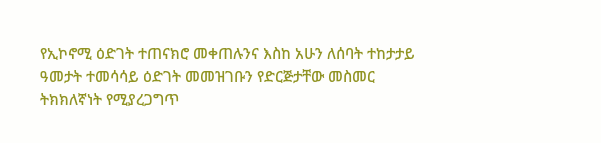የኢኮኖሚ ዕድገት ተጠናክሮ መቀጠሉንና እስከ አሁን ለሰባት ተከታታይ ዓመታት ተመሳሳይ ዕድገት መመዝገቡን የድርጅታቸው መስመር ትክክለኛነት የሚያረጋግጥ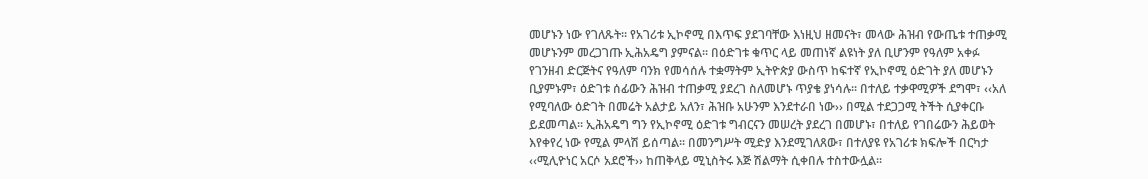መሆኑን ነው የገለጹት፡፡ የአገሪቱ ኢኮኖሚ በእጥፍ ያደገባቸው እነዚህ ዘመናት፣ መላው ሕዝብ የውጤቱ ተጠቃሚ መሆኑንም መረጋገጡ ኢሕአዴግ ያምናል፡፡ በዕድገቱ ቁጥር ላይ መጠነኛ ልዩነት ያለ ቢሆንም የዓለም አቀፉ የገንዘብ ድርጅትና የዓለም ባንክ የመሳሰሉ ተቋማትም ኢትዮጵያ ውስጥ ከፍተኛ የኢኮኖሚ ዕድገት ያለ መሆኑን ቢያምኑም፣ ዕድገቱ ሰፊውን ሕዝብ ተጠቃሚ ያደረገ ስለመሆኑ ጥያቄ ያነሳሉ፡፡ በተለይ ተቃዋሚዎች ደግሞ፣ ‹‹አለ የሚባለው ዕድገት በመሬት አልታይ አለን፣ ሕዝቡ አሁንም እንደተራበ ነው›› በሚል ተደጋጋሚ ትችት ሲያቀርቡ ይደመጣል፡፡ ኢሕአዴግ ግን የኢኮኖሚ ዕድገቱ ግብርናን መሠረት ያደረገ በመሆኑ፣ በተለይ የገበሬውን ሕይወት እየቀየረ ነው የሚል ምላሽ ይሰጣል፡፡ በመንግሥት ሚድያ እንደሚገለጸው፣ በተለያዩ የአገሪቱ ክፍሎች በርካታ ‹‹ሚሊዮነር አርሶ አደሮች›› ከጠቅላይ ሚኒስትሩ እጅ ሽልማት ሲቀበሉ ተስተውሏል፡፡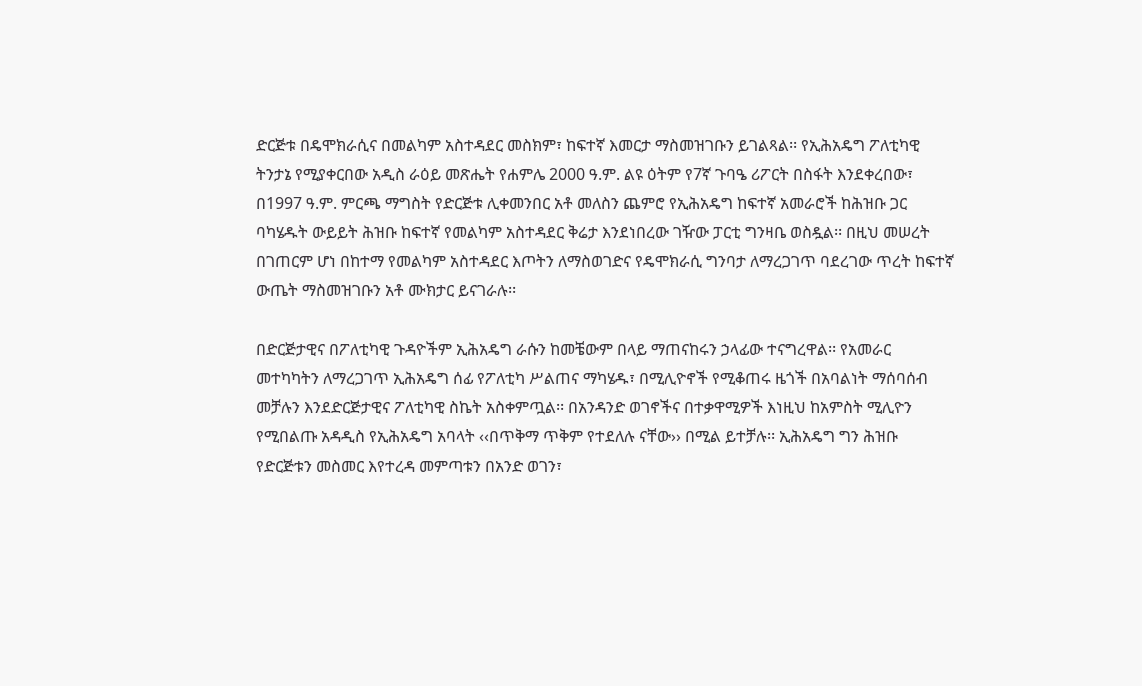ድርጅቱ በዴሞክራሲና በመልካም አስተዳደር መስክም፣ ከፍተኛ እመርታ ማስመዝገቡን ይገልጻል፡፡ የኢሕአዴግ ፖለቲካዊ ትንታኔ የሚያቀርበው አዲስ ራዕይ መጽሔት የሐምሌ 2000 ዓ.ም. ልዩ ዕትም የ7ኛ ጉባዔ ሪፖርት በስፋት እንደቀረበው፣ በ1997 ዓ.ም. ምርጫ ማግስት የድርጅቱ ሊቀመንበር አቶ መለስን ጨምሮ የኢሕአዴግ ከፍተኛ አመራሮች ከሕዝቡ ጋር ባካሄዱት ውይይት ሕዝቡ ከፍተኛ የመልካም አስተዳደር ቅሬታ እንደነበረው ገዥው ፓርቲ ግንዛቤ ወስዷል፡፡ በዚህ መሠረት በገጠርም ሆነ በከተማ የመልካም አስተዳደር እጦትን ለማስወገድና የዴሞክራሲ ግንባታ ለማረጋገጥ ባደረገው ጥረት ከፍተኛ ውጤት ማስመዝገቡን አቶ ሙክታር ይናገራሉ፡፡

በድርጅታዊና በፖለቲካዊ ጉዳዮችም ኢሕአዴግ ራሱን ከመቼውም በላይ ማጠናከሩን ኃላፊው ተናግረዋል፡፡ የአመራር መተካካትን ለማረጋገጥ ኢሕአዴግ ሰፊ የፖለቲካ ሥልጠና ማካሄዱ፣ በሚሊዮኖች የሚቆጠሩ ዜጎች በአባልነት ማሰባሰብ መቻሉን እንደድርጅታዊና ፖለቲካዊ ስኬት አስቀምጧል፡፡ በአንዳንድ ወገኖችና በተቃዋሚዎች እነዚህ ከአምስት ሚሊዮን የሚበልጡ አዳዲስ የኢሕአዴግ አባላት ‹‹በጥቅማ ጥቅም የተደለሉ ናቸው›› በሚል ይተቻሉ፡፡ ኢሕአዴግ ግን ሕዝቡ የድርጅቱን መስመር እየተረዳ መምጣቱን በአንድ ወገን፣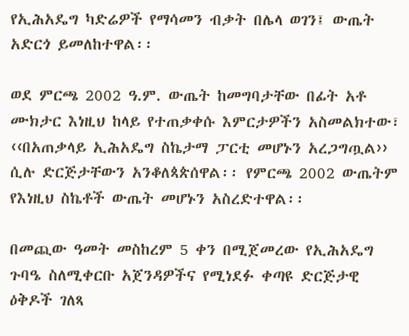የኢሕአዴግ ካድሬዎች የማሳመን ብቃት በሌላ ወገን፤ ውጤት አድርጎ ይመለከተዋል፡፡

ወደ ምርጫ 2002 ዓ.ም. ውጤት ከመግባታቸው በፊት አቶ ሙክታር እነዚህ ከላይ የተጠቃቀሱ እምርታዎችን አስመልክተው፣ ‹‹በአጠቃላይ ኢሕአዴግ ስኬታማ ፓርቲ መሆኑን አረጋግጧል›› ሲሉ ድርጅታቸውን አንቆለጳጵሰዋል፡፡ የምርጫ 2002 ውጤትም የእነዚህ ስኬቶች ውጤት መሆኑን አስረድተዋል፡፡

በመጪው ዓመት መስከረም 5 ቀን በሚጀመረው የኢሕአዴግ ጉባዔ ስለሚቀርቡ አጀንዳዎችና የሚነደፉ ቀጣዩ ድርጅታዊ ዕቅዶች ገለጻ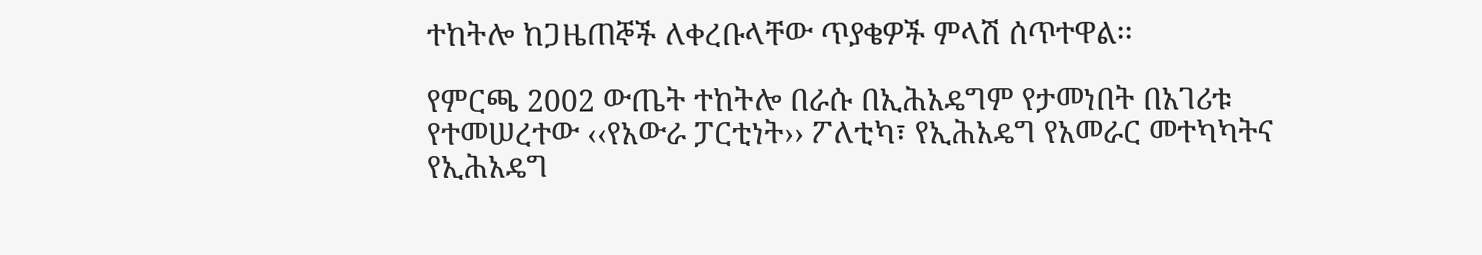ተከትሎ ከጋዜጠኞች ለቀረቡላቸው ጥያቄዎች ምላሽ ሰጥተዋል፡፡

የምርጫ 2002 ውጤት ተከትሎ በራሱ በኢሕአዴግም የታመነበት በአገሪቱ የተመሠረተው ‹‹የአውራ ፓርቲነት›› ፖለቲካ፣ የኢሕአዴግ የአመራር መተካካትና የኢሕአዴግ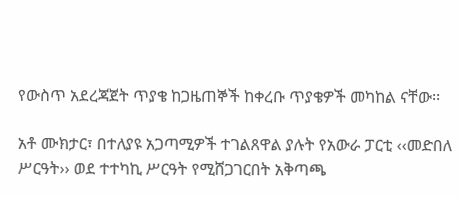የውስጥ አደረጃጀት ጥያቄ ከጋዜጠኞች ከቀረቡ ጥያቄዎች መካከል ናቸው፡፡

አቶ ሙክታር፣ በተለያዩ አጋጣሚዎች ተገልጸዋል ያሉት የአውራ ፓርቲ ‹‹መድበለ ሥርዓት›› ወደ ተተካኪ ሥርዓት የሚሸጋገርበት አቅጣጫ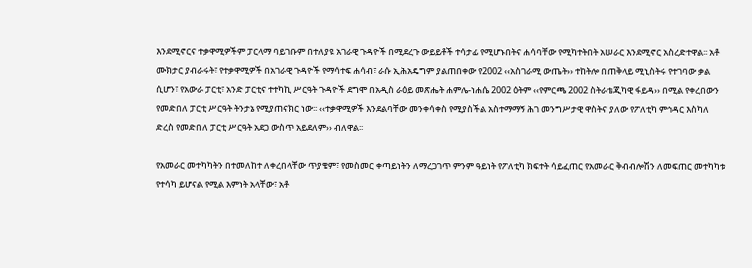እንደሚኖርና ተቃዋሚዎችም ፓርላማ ባይገቡም በተለያዩ አገራዊ ጉዳዮች በሚደረጉ ውይይቶች ተሳታፊ የሚሆኑበትና ሐሳባቸው የሚካተትበት አሠራር እንደሚኖር አስረድተዋል፡፡ አቶ ሙክታር ያብራሩት፣ የተቃዋሚዎች በአገራዊ ጉዳዮች የማሳተፍ ሐሳብ፣ ራሱ ኢሕአዴግም ያልጠበቀው የ2002 ‹‹አስገራሚ ውጤት›› ተከትሎ በጠቅላይ ሚኒስትሩ የተገባው ቃል ሲሆን፣ የአውራ ፓርቲ፣ አንድ ፓርቲና ተተካኪ ሥርዓት ጉዳዮች ደግሞ በአዲስ ራዕይ መጽሔት ሐምሌ-ነሐሴ 2002 ዕትም ‹‹የምርጫ 2002 ስትራቴጂካዊ ፋይዳ›› በሚል የቀረበውን የመድበለ ፓርቲ ሥርዓት ትንታኔ የሚያጠናክር ነው፡፡ ‹‹ተቃዋሚዎች እንደልባቸው መንቀሳቀስ የሚያስችል አስተማማኝ ሕገ መንግሥታዊ ዋስትና ያለው የፖለቲካ ምኅዳር እስካለ ድረስ የመድበለ ፓርቲ ሥርዓት አደጋ ውስጥ አይደለም›› ብለዋል፡፡

የአመራር መተካካትን በተመለከተ ለቀረበላቸው ጥያቄም፣ የመስመር ቀጣይነትን ለማረጋገጥ ምንም ዓይነት የፖለቲካ ክፍተት ሳይፈጠር የአመራር ቅብብሎሽን ለመፍጠር መተካካቱ የተሳካ ይሆናል የሚል እምነት አላቸው፣ አቶ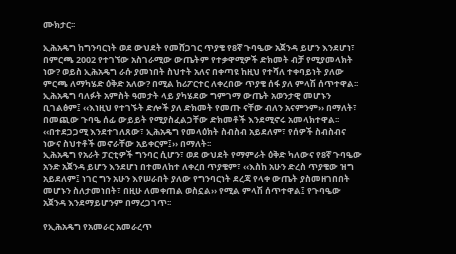ሙክታር፡፡

ኢሕአዴግ ከግንባርነት ወደ ውህደት የመሸጋገር ጥያቄ የ8ኛ ጉባዔው አጀንዳ ይሆን እንደሆነ፣ በምርጫ 2002 የተገኘው አስገራሚው ውጤትም የተቃዋሚዎች ድክመት ብቻ የሚያመላክት ነው? ወይስ ኢሕአዴግ ራሱ ያመነበት ስህተት አለና በቀጣዩ ከዚህ የተሻለ ተቀባይነት ያለው ምርጫ ለማካሄድ ዕቅድ አለው? በሚል ከሪፖርተር ለቀረበው ጥያቄ ሰፋ ያለ ምላሽ ሰጥተዋል፡፡ ኢሕአዴግ ባለፉት አምስት ዓመታት ላይ ያካሄደው ግምገማ ውጤት አወንታዊ መሆኑን ቢገልፅም፤ ‹‹እነዚህ የተገኙት ድሎች ያለ ድክመት የመጡ ናቸው ብለን አናምንም›› በማለት፣ በመጪው ጉባዔ ሰፊ ውይይት የሚያስፈልጋቸው ድክመቶች እንደሚኖሩ አመላክተዋል፡፡ ‹‹በተደጋጋሚ እንደተገለጸው፣ ኢሕአዴግ የመላዕክት ስብስብ አይደለም፣ የሰዎች ስብስብና ነውና ስህተቶች መኖራቸው አይቀርም፤›› በማለት፡፡
ኢሕአዴግ የአራት ፓርቲዎች ግንባር ሲሆን፣ ወደ ውህደት የማምራት ዕቅድ ካለውና የ8ኛ ጉባዔው አንድ አጀንዳ ይሆን እንደሆነ በተመለከተ ለቀረበ ጥያቄም፣ ‹‹እስከ አሁን ድረስ ጥያቄው ዝግ አይደለም፤ ነገር ግን አሁን እየሠራበት ያለው የግንባርነት ደረጃ የላቀ ውጤት ያስመዘገበበት መሆኑን ስለታመነበት፣ በዚሁ ለመቀጠል ወስኗል›› የሚል ምላሽ ሰጥተዋል፤ የጉባዔው አጀንዳ እንደማይሆንም በማረጋገጥ፡፡

የኢሕአዴግ የአመራር አመራረጥ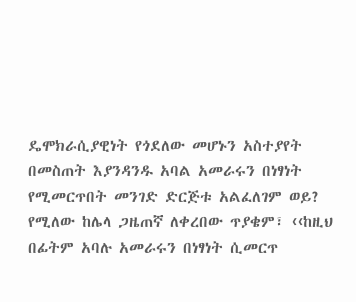ዴሞክራሲያዊነት የጎደለው መሆኑን አስተያየት በመስጠት እያንዳንዱ አባል አመራሩን በነፃነት የሚመርጥበት መንገድ ድርጅቱ አልፈለገም ወይ? የሚለው ከሌላ ጋዜጠኛ ለቀረበው ጥያቄም፣ ‹‹ከዚህ በፊትም አባሉ አመራሩን በነፃነት ሲመርጥ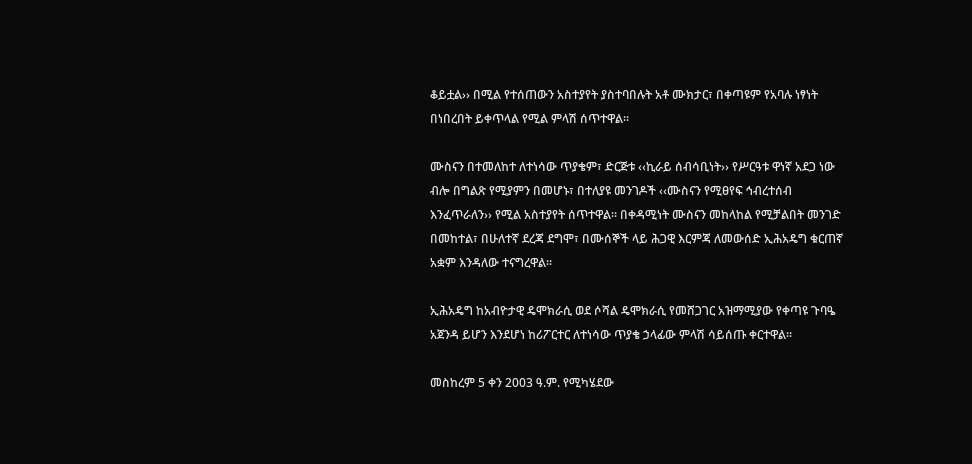ቆይቷል›› በሚል የተሰጠውን አስተያየት ያስተባበሉት አቶ ሙክታር፣ በቀጣዩም የአባሉ ነፃነት በነበረበት ይቀጥላል የሚል ምላሽ ሰጥተዋል፡፡

ሙስናን በተመለከተ ለተነሳው ጥያቄም፣ ድርጅቱ ‹‹ኪራይ ሰብሳቢነት›› የሥርዓቱ ዋነኛ አደጋ ነው ብሎ በግልጽ የሚያምን በመሆኑ፣ በተለያዩ መንገዶች ‹‹ሙስናን የሚፀየፍ ኅብረተሰብ እንፈጥራለን›› የሚል አስተያየት ሰጥተዋል፡፡ በቀዳሚነት ሙስናን መከላከል የሚቻልበት መንገድ በመከተል፣ በሁለተኛ ደረጃ ደግሞ፣ በሙሰኞች ላይ ሕጋዊ እርምጃ ለመውሰድ ኢሕአዴግ ቁርጠኛ አቋም እንዳለው ተናግረዋል፡፡

ኢሕአዴግ ከአብዮታዊ ዴሞክራሲ ወደ ሶሻል ዴሞክራሲ የመሸጋገር አዝማሚያው የቀጣዩ ጉባዔ አጀንዳ ይሆን እንደሆነ ከሪፖርተር ለተነሳው ጥያቄ ኃላፊው ምላሽ ሳይሰጡ ቀርተዋል፡፡

መስከረም 5 ቀን 2003 ዓ.ም. የሚካሄደው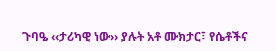ጉባዔ ‹‹ታሪካዊ ነው›› ያሉት አቶ ሙክታር፣ የሴቶችና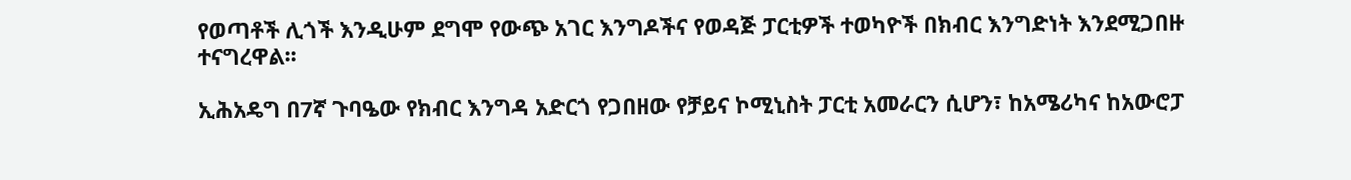የወጣቶች ሊጎች እንዲሁም ደግሞ የውጭ አገር እንግዶችና የወዳጅ ፓርቲዎች ተወካዮች በክብር እንግድነት እንደሚጋበዙ ተናግረዋል፡፡

ኢሕአዴግ በ7ኛ ጉባዔው የክብር እንግዳ አድርጎ የጋበዘው የቻይና ኮሚኒስት ፓርቲ አመራርን ሲሆን፣ ከአሜሪካና ከአውሮፓ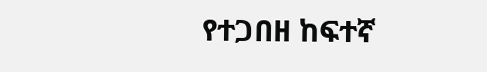የተጋበዘ ከፍተኛ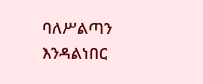ባለሥልጣን እንዳልነበር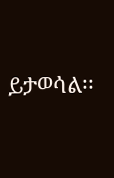ይታወሳል፡፡